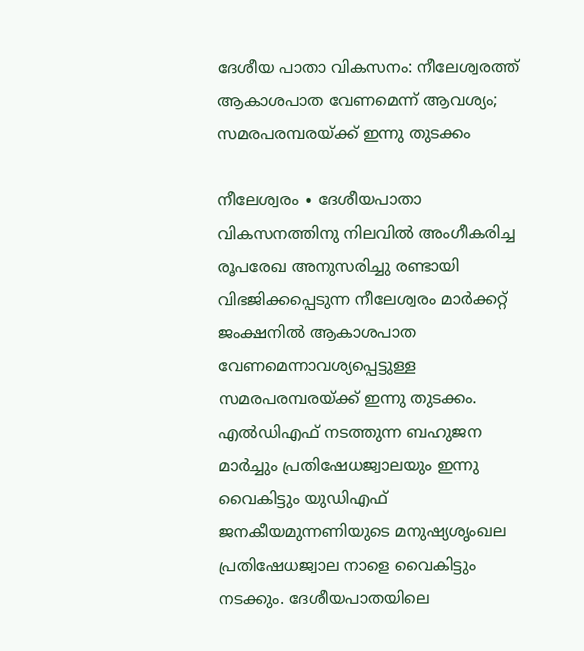ദേശീയ പാതാ വികസനം: നീലേശ്വരത്ത് ആകാശപാത വേണമെന്ന് ആവശ്യം; സമരപരമ്പരയ്ക്ക് ഇന്നു തുടക്കം

നീലേശ്വരം ∙ ദേശീയപാതാ വികസനത്തിനു നിലവിൽ അംഗീകരിച്ച രൂപരേഖ അനുസരിച്ചു രണ്ടായി വിഭജിക്കപ്പെടുന്ന നീലേശ്വരം മാർക്കറ്റ് ജംക്ഷനിൽ ആകാശപാത വേണമെന്നാവശ്യപ്പെട്ടുള്ള സമരപരമ്പരയ്ക്ക് ഇന്നു തുടക്കം. എൽഡിഎഫ് നടത്തുന്ന ബഹുജന മാർച്ചും പ്രതിഷേധജ്വാലയും ഇന്നു വൈകിട്ടും യുഡിഎഫ് ജനകീയമുന്നണിയുടെ മനുഷ്യശൃംഖല പ്രതിഷേധജ്വാല നാളെ വൈകിട്ടും നടക്കും. ദേശീയപാതയിലെ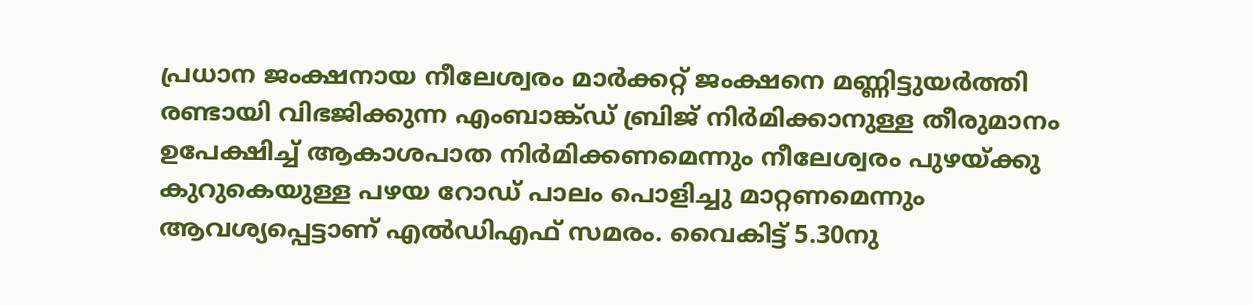പ്രധാന ജംക്ഷനായ നീലേശ്വരം മാർക്കറ്റ് ജംക്ഷനെ മണ്ണിട്ടുയർത്തി രണ്ടായി വിഭജിക്കുന്ന എംബാങ്ക്ഡ് ബ്രിജ് നിർമിക്കാനുള്ള തീരുമാനം ഉപേക്ഷിച്ച് ആകാശപാത നിർമിക്കണമെന്നും നീലേശ്വരം പുഴയ്ക്കു കുറുകെയുള്ള പഴയ റോഡ് പാലം പൊളിച്ചു മാറ്റണമെന്നും ആവശ്യപ്പെട്ടാണ് എൽഡിഎഫ് സമരം. വൈകിട്ട് 5.30നു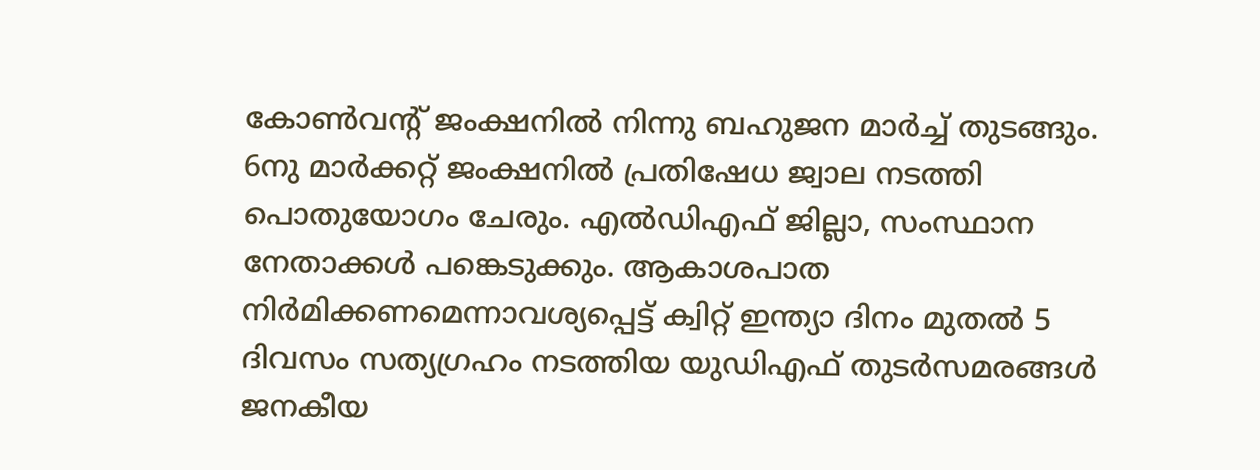കോൺവന്റ് ജംക്ഷനിൽ നിന്നു ബഹുജന മാർച്ച് തുടങ്ങും. 6നു മാർക്കറ്റ് ജംക്ഷനിൽ പ്രതിഷേധ ജ്വാല നടത്തി പൊതുയോഗം ചേരും. എൽഡിഎഫ് ജില്ലാ, സംസ്ഥാന നേതാക്കൾ പങ്കെടുക്കും. ആകാശപാത നിർമിക്കണമെന്നാവശ്യപ്പെട്ട് ക്വിറ്റ് ഇന്ത്യാ ദിനം മുതൽ 5 ദിവസം സത്യഗ്രഹം നടത്തിയ യുഡിഎഫ് തുടർസമരങ്ങൾ ജനകീയ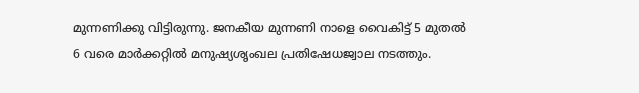മുന്നണിക്കു വിട്ടിരുന്നു. ജനകീയ മുന്നണി നാളെ വൈകിട്ട് 5 മുതൽ 6 വരെ മാർക്കറ്റിൽ മനുഷ്യശൃംഖല പ്രതിഷേധജ്വാല നടത്തും.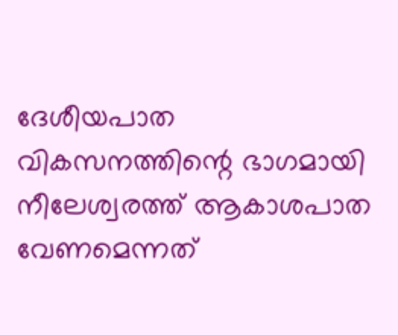ദേശീയപാത വികസനത്തിന്റെ ഭാഗമായി നീലേശ്വരത്ത് ആകാശപാത വേണമെന്നത്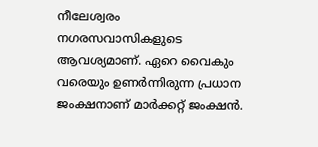നീലേശ്വരം നഗരസവാസികളുടെ ആവശ്യമാണ്. ഏറെ വൈകും വരെയും ഉണർന്നിരുന്ന പ്രധാന ജംക്ഷനാണ് മാർക്കറ്റ് ജംക്ഷൻ.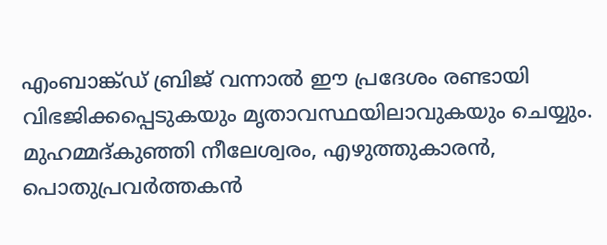എംബാങ്ക്ഡ് ബ്രിജ് വന്നാൽ ഈ പ്രദേശം രണ്ടായി വിഭജിക്കപ്പെടുകയും മൃതാവസ്ഥയിലാവുകയും ചെയ്യും. മുഹമ്മദ്കുഞ്ഞി നീലേശ്വരം, എഴുത്തുകാരൻ, പൊതുപ്രവർത്തകൻ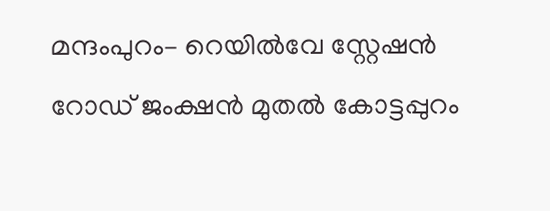മന്ദംപുറം– റെയിൽവേ സ്റ്റേഷൻ റോഡ് ജംക്ഷൻ മുതൽ കോട്ടപ്പുറം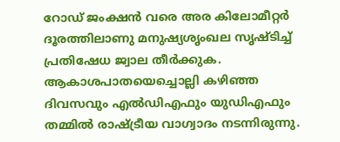റോഡ് ജംക്ഷൻ വരെ അര കിലോമീറ്റർ ദൂരത്തിലാണു മനുഷ്യശൃംഖല സൃഷ്ടിച്ച് പ്രതിഷേധ ജ്വാല തീർക്കുക. ആകാശപാതയെച്ചൊല്ലി കഴിഞ്ഞ ദിവസവും എൽഡിഎഫും യുഡിഎഫും തമ്മിൽ രാഷ്ട്രീയ വാഗ്വാദം നടന്നിരുന്നു.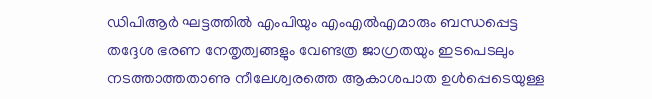ഡിപിആർ ഘട്ടത്തിൽ എംപിയും എംഎൽഎമാരും ബന്ധപ്പെട്ട തദ്ദേശ ഭരണ നേതൃത്വങ്ങളും വേണ്ടത്ര ജാഗ്രതയും ഇടപെടലും നടത്താത്തതാണു നീലേശ്വരത്തെ ആകാശപാത ഉൾപ്പെടെയുള്ള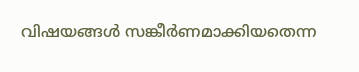വിഷയങ്ങൾ സങ്കീർണമാക്കിയതെന്ന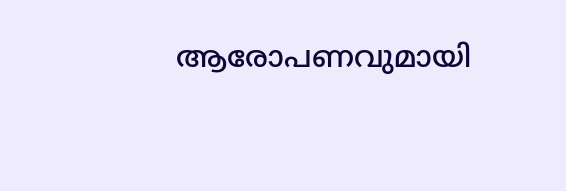ആരോപണവുമായി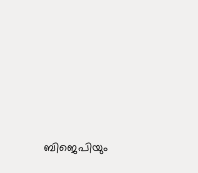ബിജെപിയും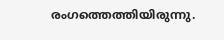രംഗത്തെത്തിയിരുന്നു.